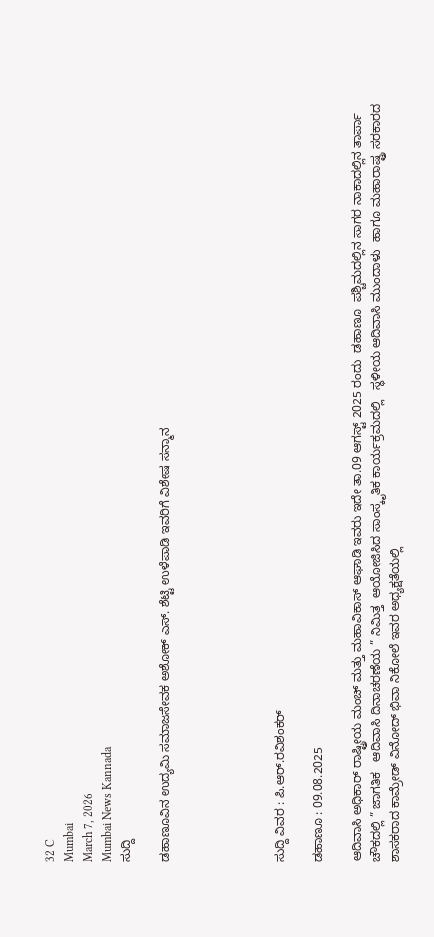32 C
Mumbai
March 7, 2026
Mumbai News Kannada
ಸುದ್ದಿ

ಡಹಾಣೂವಿನ ಉದ್ಯಮಿ ಸಮಾಜಸೇವಕ ಅಶೋಕ್ ಎಸ್‌. ಶೆಟ್ಟಿ ಉಳೆಪಾಡಿ ಇವರಿಗೆ ವಿಶೇಷ ಸನ್ಮಾನ





ಸುದ್ದಿ ವಿವರ : ಪಿ.ಆರ್.ರವಿಶಂಕರ್

ಡಹಾಣೂ : 09.08.2025

ಆದಿವಾಸಿ ಅಧಿಕಾರ್ ರಾಷ್ಟ್ರೀಯ ಮಂಚ್ ಮತ್ತು ಮಹಾವಿಕಾಸ್ ಆಘಾಡಿ ಇವರು ಇದೇ ತಾ.09 ಆಗಸ್ಟ್ 2025 ರಂದು  ಡಹಾಣೂ  ಪಶ್ಚಿಮದಲ್ಲಿನ ಸಾಗರ ನಾಕಾದಲ್ಲಿನ ತಾರ್ಪಾ ಚೌಕದಲ್ಲಿ ” ಜಾಗತಿಕ   ಆದಿವಾಸಿ ದಿನಾಚರಣೆಯ ” ನಿಮಿತ್ತ  ಆಯೋಜಿಸಿದ ಸಾಂಸ್ಕೃತಿಕ ಕಾರ್ಯಕ್ರಮದಲ್ಲಿ   ಸ್ಥಳೀಯ ಆದಿವಾಸಿ ಮುಂದಾಳು  ಹಾಗೂ ಮಹಾರಾಷ್ಟ್ರ ಸರಕಾರದ ಶಾಸಕರಾದ ಕಾಮ್ರೇಡ್ ವಿನೋದ್ ಭಿವಾ ನಿಕೋಲೆ ಇವರ ಅಧ್ಯಕ್ಷತೆಯಲ್ಲಿ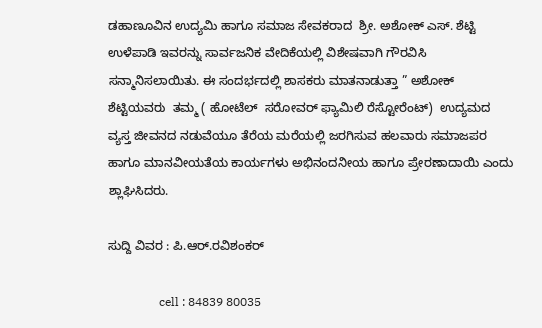ಡಹಾಣೂವಿನ ಉದ್ಯಮಿ ಹಾಗೂ ಸಮಾಜ ಸೇವಕರಾದ  ಶ್ರೀ. ಅಶೋಕ್ ಎಸ್. ಶೆಟ್ಟಿ ಉಳೆಪಾಡಿ ಇವರನ್ನು ಸಾರ್ವಜನಿಕ ವೇದಿಕೆಯಲ್ಲಿ ವಿಶೇಷವಾಗಿ ಗೌರವಿಸಿ ಸನ್ಮಾನಿಸಲಾಯಿತು. ಈ ಸಂದರ್ಭದಲ್ಲಿ ಶಾಸಕರು ಮಾತನಾಡುತ್ತಾ ” ಅಶೋಕ್ ಶೆಟ್ಟಿಯವರು  ತಮ್ಮ ( ಹೋಟೆಲ್  ಸರೋವರ್ ಫ್ಯಾಮಿಲಿ ರೆಸ್ಟೋರೆಂಟ್)  ಉದ್ಯಮದ ವ್ಯಸ್ತ ಜೀವನದ ನಡುವೆಯೂ ತೆರೆಯ ಮರೆಯಲ್ಲಿ ಜರಗಿಸುವ ಹಲವಾರು ಸಮಾಜಪರ ಹಾಗೂ ಮಾನವೀಯತೆಯ ಕಾರ್ಯಗಳು ಅಭಿನಂದನೀಯ ಹಾಗೂ ಪ್ರೇರಣಾದಾಯಿ ಎಂದು ಶ್ಲಾಘಿಸಿದರು.

ಸುದ್ದಿ ವಿವರ : ಪಿ.ಆರ್.ರವಿಶಂಕರ್

                 cell : 84839 80035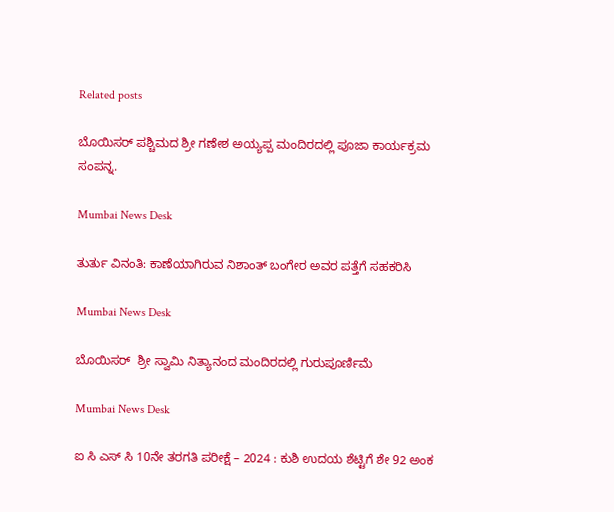Related posts

ಬೊಯಿಸರ್ ಪಶ್ಚಿಮದ ಶ್ರೀ ಗಣೇಶ ಅಯ್ಯಪ್ಪ ಮಂದಿರದಲ್ಲಿ ಪೂಜಾ ಕಾರ್ಯಕ್ರಮ ಸಂಪನ್ನ.

Mumbai News Desk

ತುರ್ತು ವಿನಂತಿ: ಕಾಣೆಯಾಗಿರುವ ನಿಶಾಂತ್ ಬಂಗೇರ ಅವರ ಪತ್ತೆಗೆ ಸಹಕರಿಸಿ

Mumbai News Desk

ಬೊಯಿಸರ್  ಶ್ರೀ ಸ್ವಾಮಿ ನಿತ್ಯಾನಂದ ಮಂದಿರದಲ್ಲಿ ಗುರುಪೂರ್ಣಿಮೆ

Mumbai News Desk

ಐ ಸಿ ಎಸ್ ಸಿ 10ನೇ ತರಗತಿ ಪರೀಕ್ಷೆ – 2024 : ಕುಶಿ ಉದಯ ಶೆಟ್ಟಿಗೆ ಶೇ 92 ಅಂಕ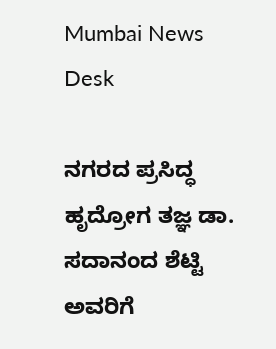Mumbai News Desk

ನಗರದ ಪ್ರಸಿದ್ಧ ಹೃದ್ರೋಗ ತಜ್ಞ ಡಾ. ಸದಾನಂದ ಶೆಟ್ಟಿ ಅವರಿಗೆ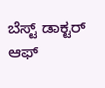ಬೆಸ್ಟ್ ಡಾಕ್ಟರ್ ಆಫ್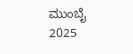ಮುಂಬೈ 2025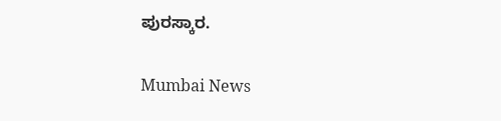ಪುರಸ್ಕಾರ.

Mumbai News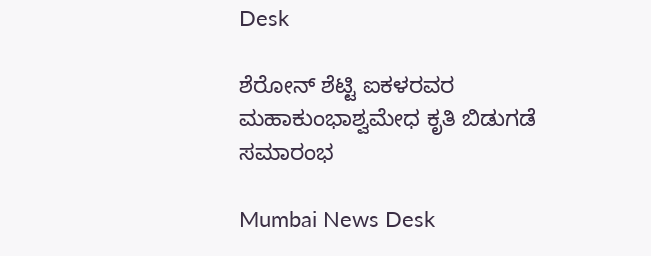Desk

ಶೆರೋನ್ ಶೆಟ್ಟಿ ಐಕಳರವರ ಮಹಾಕುಂಭಾಶ್ವಮೇಧ ಕೃತಿ ಬಿಡುಗಡೆ ಸಮಾರಂಭ

Mumbai News Desk